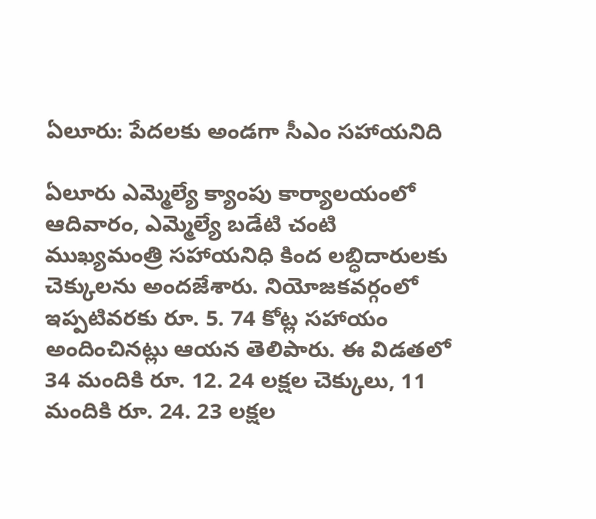ఏలూరు: పేదలకు అండగా సీఎం సహాయనిది

ఏలూరు ఎమ్మెల్యే క్యాంపు కార్యాలయంలో ఆదివారం, ఎమ్మెల్యే బడేటి చంటి ముఖ్యమంత్రి సహాయనిధి కింద లబ్ధిదారులకు చెక్కులను అందజేశారు. నియోజకవర్గంలో ఇప్పటివరకు రూ. 5. 74 కోట్ల సహాయం అందించినట్లు ఆయన తెలిపారు. ఈ విడతలో 34 మందికి రూ. 12. 24 లక్షల చెక్కులు, 11 మందికి రూ. 24. 23 లక్షల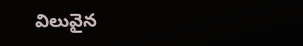విలువైన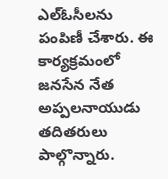ఎల్‌ఓసీలను పంపిణీ చేశారు. ఈ కార్యక్రమంలో జనసేన నేత అప్పలనాయుడు తదితరులు పాల్గొన్నారు.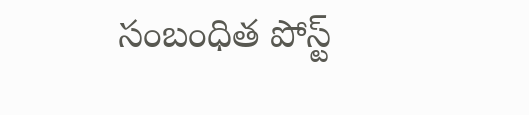సంబంధిత పోస్ట్